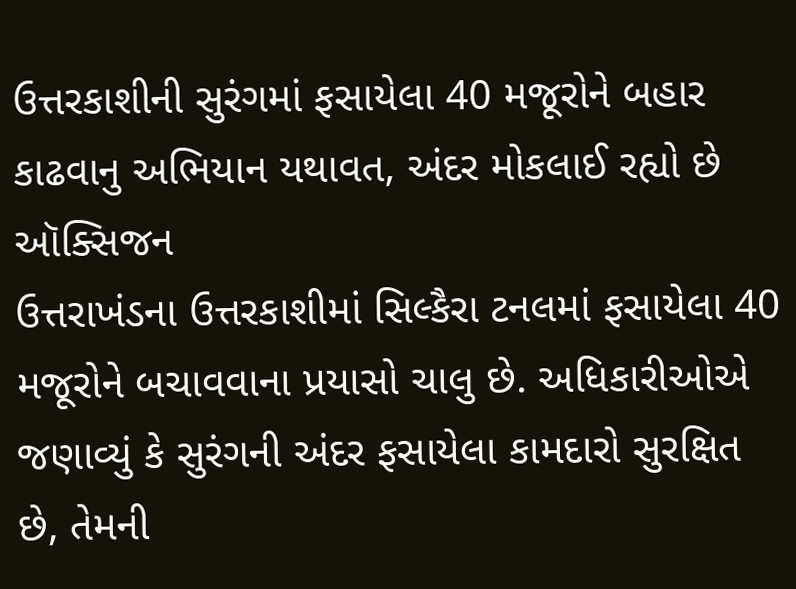ઉત્તરકાશીની સુરંગમાં ફસાયેલા 40 મજૂરોને બહાર કાઢવાનુ અભિયાન યથાવત, અંદર મોકલાઈ રહ્યો છે ઑક્સિજન
ઉત્તરાખંડના ઉત્તરકાશીમાં સિલ્કૈરા ટનલમાં ફસાયેલા 40 મજૂરોને બચાવવાના પ્રયાસો ચાલુ છે. અધિકારીઓએ જણાવ્યું કે સુરંગની અંદર ફસાયેલા કામદારો સુરક્ષિત છે, તેમની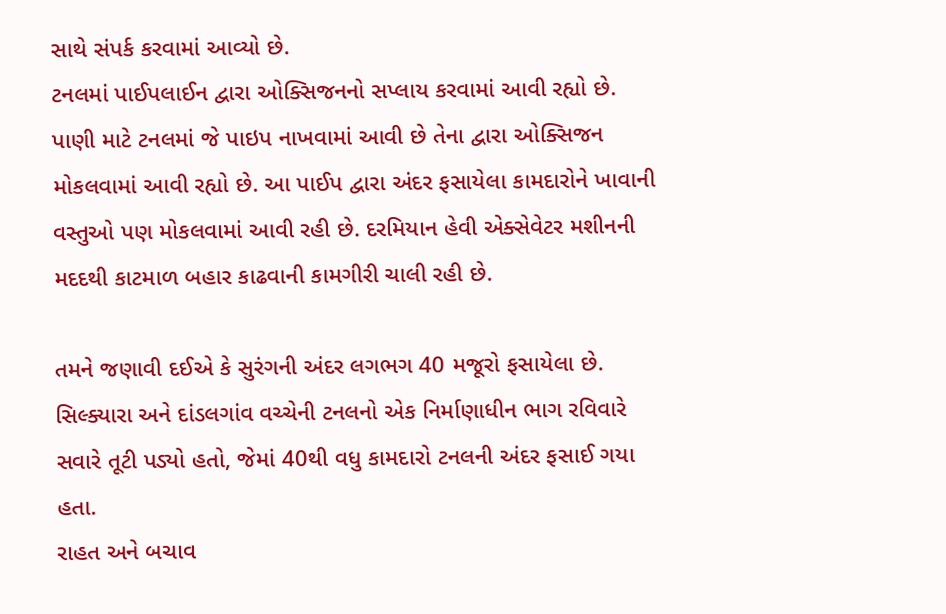સાથે સંપર્ક કરવામાં આવ્યો છે.
ટનલમાં પાઈપલાઈન દ્વારા ઓક્સિજનનો સપ્લાય કરવામાં આવી રહ્યો છે. પાણી માટે ટનલમાં જે પાઇપ નાખવામાં આવી છે તેના દ્વારા ઓક્સિજન મોકલવામાં આવી રહ્યો છે. આ પાઈપ દ્વારા અંદર ફસાયેલા કામદારોને ખાવાની વસ્તુઓ પણ મોકલવામાં આવી રહી છે. દરમિયાન હેવી એક્સેવેટર મશીનની મદદથી કાટમાળ બહાર કાઢવાની કામગીરી ચાલી રહી છે.

તમને જણાવી દઈએ કે સુરંગની અંદર લગભગ 40 મજૂરો ફસાયેલા છે. સિલ્ક્યારા અને દાંડલગાંવ વચ્ચેની ટનલનો એક નિર્માણાધીન ભાગ રવિવારે સવારે તૂટી પડ્યો હતો, જેમાં 40થી વધુ કામદારો ટનલની અંદર ફસાઈ ગયા હતા.
રાહત અને બચાવ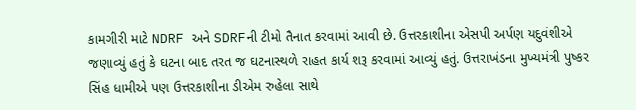કામગીરી માટે NDRF અને SDRFની ટીમો તૈનાત કરવામાં આવી છે. ઉત્તરકાશીના એસપી અર્પણ યદુવંશીએ જણાવ્યું હતું કે ઘટના બાદ તરત જ ઘટનાસ્થળે રાહત કાર્ય શરૂ કરવામાં આવ્યું હતું. ઉત્તરાખંડના મુખ્યમંત્રી પુષ્કર સિંહ ધામીએ પણ ઉત્તરકાશીના ડીએમ રુહેલા સાથે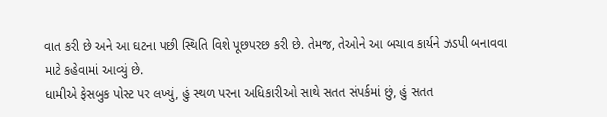વાત કરી છે અને આ ઘટના પછી સ્થિતિ વિશે પૂછપરછ કરી છે. તેમજ, તેઓને આ બચાવ કાર્યને ઝડપી બનાવવા માટે કહેવામાં આવ્યું છે.
ધામીએ ફેસબુક પોસ્ટ પર લખ્યું, હું સ્થળ પરના અધિકારીઓ સાથે સતત સંપર્કમાં છું, હું સતત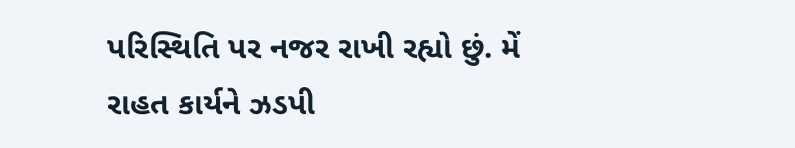પરિસ્થિતિ પર નજર રાખી રહ્યો છું. મેં રાહત કાર્યને ઝડપી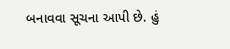બનાવવા સૂચના આપી છે. હું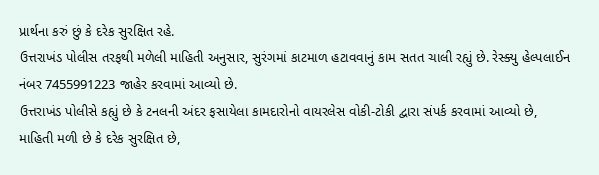પ્રાર્થના કરું છું કે દરેક સુરક્ષિત રહે.
ઉત્તરાખંડ પોલીસ તરફથી મળેલી માહિતી અનુસાર, સુરંગમાં કાટમાળ હટાવવાનું કામ સતત ચાલી રહ્યું છે. રેસ્ક્યુ હેલ્પલાઈન નંબર 7455991223 જાહેર કરવામાં આવ્યો છે.
ઉત્તરાખંડ પોલીસે કહ્યું છે કે ટનલની અંદર ફસાયેલા કામદારોનો વાયરલેસ વોકી-ટોકી દ્વારા સંપર્ક કરવામાં આવ્યો છે, માહિતી મળી છે કે દરેક સુરક્ષિત છે,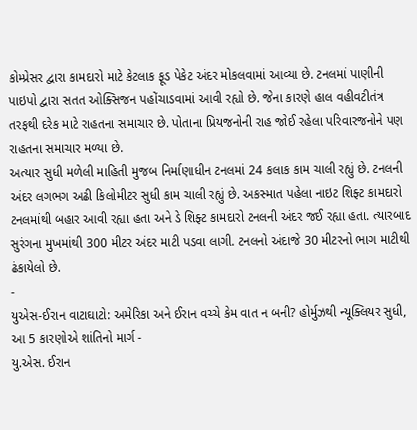કોમ્પ્રેસર દ્વારા કામદારો માટે કેટલાક ફૂડ પેકેટ અંદર મોકલવામાં આવ્યા છે. ટનલમાં પાણીની પાઇપો દ્વારા સતત ઓક્સિજન પહોંચાડવામાં આવી રહ્યો છે. જેના કારણે હાલ વહીવટીતંત્ર તરફથી દરેક માટે રાહતના સમાચાર છે. પોતાના પ્રિયજનોની રાહ જોઈ રહેલા પરિવારજનોને પણ રાહતના સમાચાર મળ્યા છે.
અત્યાર સુધી મળેલી માહિતી મુજબ નિર્માણાધીન ટનલમાં 24 કલાક કામ ચાલી રહ્યું છે. ટનલની અંદર લગભગ અઢી કિલોમીટર સુધી કામ ચાલી રહ્યું છે. અકસ્માત પહેલા નાઇટ શિફ્ટ કામદારો ટનલમાંથી બહાર આવી રહ્યા હતા અને ડે શિફ્ટ કામદારો ટનલની અંદર જઈ રહ્યા હતા. ત્યારબાદ સુરંગના મુખમાંથી 300 મીટર અંદર માટી પડવા લાગી. ટનલનો અંદાજે 30 મીટરનો ભાગ માટીથી ઢંકાયેલો છે.
-
યુએસ-ઈરાન વાટાઘાટો: અમેરિકા અને ઈરાન વચ્ચે કેમ વાત ન બની? હોર્મુઝથી ન્યૂક્લિયર સુધી, આ 5 કારણોએ શાંતિનો માર્ગ -
યુ.એસ. ઈરાન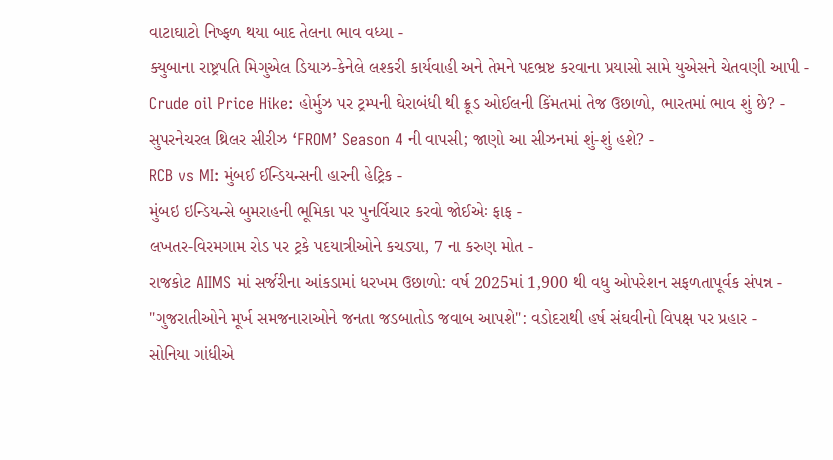વાટાઘાટો નિષ્ફળ થયા બાદ તેલના ભાવ વધ્યા -
ક્યુબાના રાષ્ટ્રપતિ મિગુએલ ડિયાઝ-કેનેલે લશ્કરી કાર્યવાહી અને તેમને પદભ્રષ્ટ કરવાના પ્રયાસો સામે યુએસને ચેતવણી આપી -
Crude oil Price Hike: હોર્મુઝ પર ટ્રમ્પની ઘેરાબંધી થી ક્રૂડ ઓઈલની કિંમતમાં તેજ ઉછાળો, ભારતમાં ભાવ શું છે? -
સુપરનેચરલ થ્રિલર સીરીઝ ‘FROM’ Season 4 ની વાપસી; જાણો આ સીઝનમાં શું-શું હશે? -
RCB vs MI: મુંબઈ ઈન્ડિયન્સની હારની હેટ્રિક -
મુંબઇ ઇન્ડિયન્સે બુમરાહની ભૂમિકા પર પુનર્વિચાર કરવો જોઈએઃ ફાફ -
લખતર-વિરમગામ રોડ પર ટ્રકે પદયાત્રીઓને કચડ્યા, 7 ના કરુણ મોત -
રાજકોટ AIIMS માં સર્જરીના આંકડામાં ધરખમ ઉછાળો: વર્ષ 2025માં 1,900 થી વધુ ઓપરેશન સફળતાપૂર્વક સંપન્ન -
"ગુજરાતીઓને મૂર્ખ સમજનારાઓને જનતા જડબાતોડ જવાબ આપશે": વડોદરાથી હર્ષ સંઘવીનો વિપક્ષ પર પ્રહાર -
સોનિયા ગાંધીએ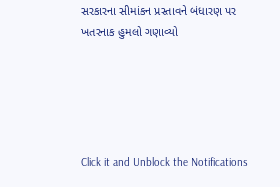સરકારના સીમાંકન પ્રસ્તાવને બંધારણ પર ખતરનાક હુમલો ગણાવ્યો





Click it and Unblock the Notifications